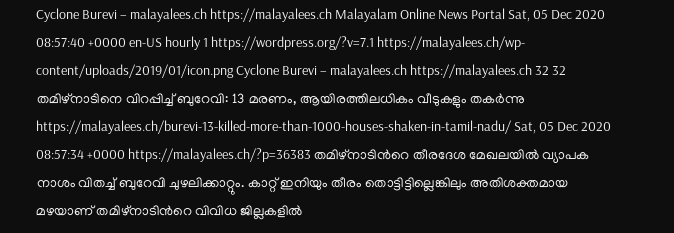Cyclone Burevi – malayalees.ch https://malayalees.ch Malayalam Online News Portal Sat, 05 Dec 2020 08:57:40 +0000 en-US hourly 1 https://wordpress.org/?v=7.1 https://malayalees.ch/wp-content/uploads/2019/01/icon.png Cyclone Burevi – malayalees.ch https://malayalees.ch 32 32 തമിഴ്‍നാടിനെ വിറപ്പിച്ച് ബുറേവി: 13 മരണം, ആയിരത്തിലധികം വീടുകളും തകർന്നു https://malayalees.ch/burevi-13-killed-more-than-1000-houses-shaken-in-tamil-nadu/ Sat, 05 Dec 2020 08:57:34 +0000 https://malayalees.ch/?p=36383 തമിഴ്‍നാടിന്‍റെ തീരദേശ മേഖലയിൽ വ്യാപക നാശം വിതച്ച് ബുറേവി ചുഴലിക്കാറ്റും. കാറ്റ് ഇനിയും തീരം തൊട്ടിട്ടില്ലെങ്കിലും അതിശക്തമായ മഴയാണ് തമിഴ്‍നാടിന്‍റെ വിവിധ ജില്ലകളിൽ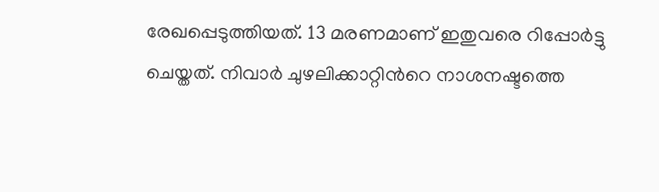രേഖപ്പെടുത്തിയത്. 13 മരണമാണ് ഇതുവരെ റിപ്പോർട്ടു ചെയ്തത്. നിവാർ ചുഴലിക്കാറ്റിന്‍റെ നാശനഷ്ടത്തെ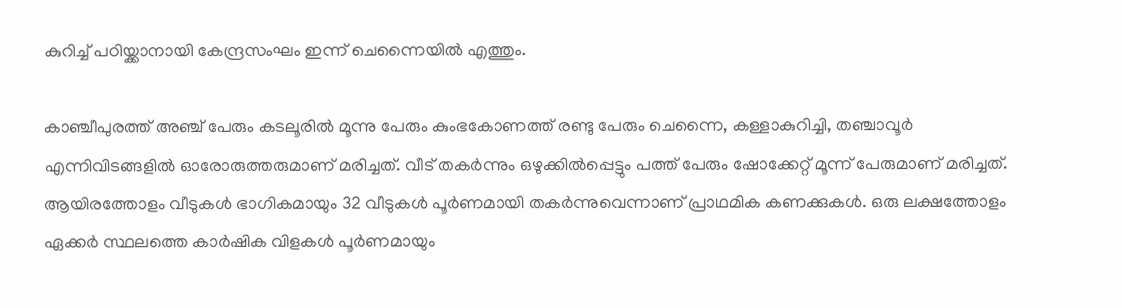കുറിച്ച് പഠിയ്ക്കാനായി കേന്ദ്രസംഘം ഇന്ന് ചെന്നൈയിൽ എത്തും.

കാഞ്ചീപുരത്ത് അഞ്ച് പേരും കടലൂരിൽ മൂന്നു പേരും കുംഭകോണത്ത് രണ്ടു പേരും ചെന്നൈ, കള്ളാകുറിച്ചി, തഞ്ചാവൂർ എന്നിവിടങ്ങളിൽ ഓരോരുത്തരുമാണ് മരിച്ചത്. വീട് തകര്‍ന്നും ഒഴുക്കില്‍പ്പെട്ടും പത്ത് പേരും ഷോക്കേറ്റ് മൂന്ന് പേരുമാണ് മരിച്ചത്. ആയിരത്തോളം വീടുകള്‍ ഭാഗികമായും 32 വീടുകള്‍ പൂര്‍ണമായി തകര്‍ന്നുവെന്നാണ് പ്രാഥമിക കണക്കുകൾ. ഒരു ലക്ഷത്തോളം ഏക്കർ സ്ഥലത്തെ കാർഷിക വിളകൾ പൂർണമായും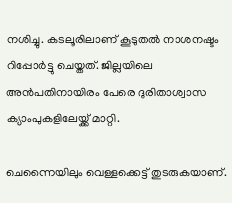നശിച്ചു. കടലൂരിലാണ് കൂടുതൽ നാശനഷ്ടം റിപ്പോർട്ടു ചെയ്തത്. ജില്ലയിലെ അൻപതിനായിരം പേരെ ദുരിതാശ്വാസ ക്യാംപുകളിലേയ്ക്ക് മാറ്റി.

ചെന്നൈയിലും വെള്ളക്കെട്ട് തുടരുകയാണ്.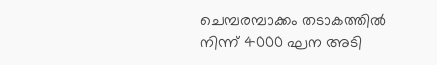ചെമ്പരമ്പാക്കം തടാകത്തിൽ നിന്ന് 4000 ഘന അടി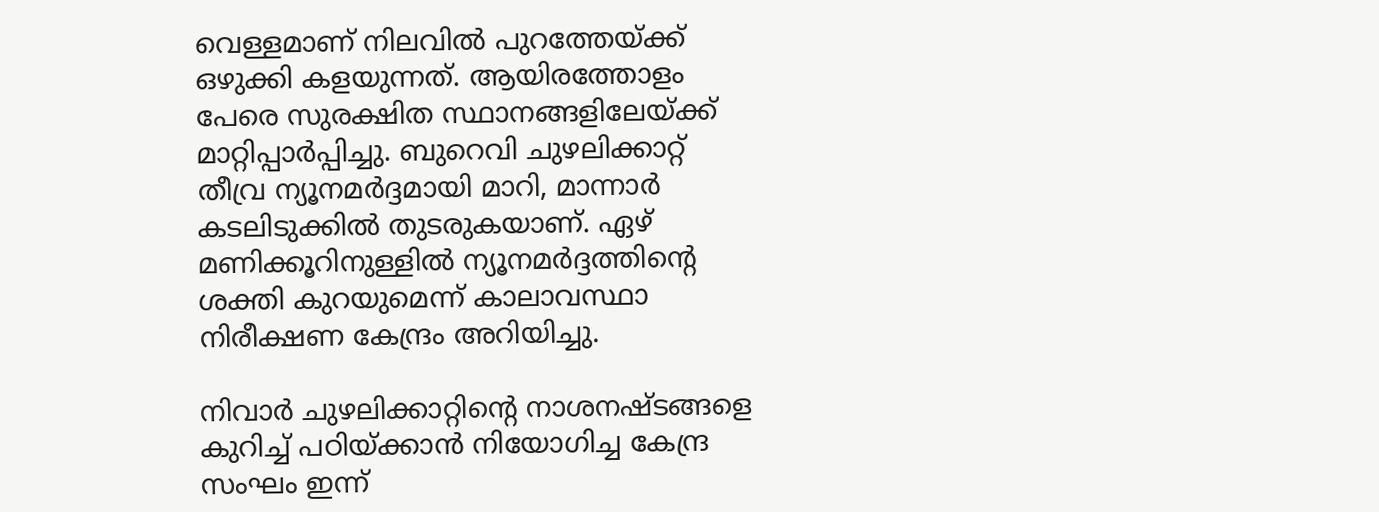വെള്ളമാണ് നിലവിൽ പുറത്തേയ്ക്ക് ഒഴുക്കി കളയുന്നത്. ആയിരത്തോളം പേരെ സുരക്ഷിത സ്ഥാനങ്ങളിലേയ്ക്ക് മാറ്റിപ്പാർപ്പിച്ചു. ബുറെവി ചുഴലിക്കാറ്റ് തീവ്ര ന്യൂനമർദ്ദമായി മാറി, മാന്നാർ കടലിടുക്കിൽ തുടരുകയാണ്. ഏഴ് മണിക്കൂറിനുള്ളിൽ ന്യൂനമർദ്ദത്തിന്റെ ശക്തി കുറയുമെന്ന് കാലാവസ്ഥാ നിരീക്ഷണ കേന്ദ്രം അറിയിച്ചു.

നിവാർ ചുഴലിക്കാറ്റിന്‍റെ നാശനഷ്ടങ്ങളെ കുറിച്ച് പഠിയ്ക്കാൻ നിയോഗിച്ച കേന്ദ്ര സംഘം ഇന്ന്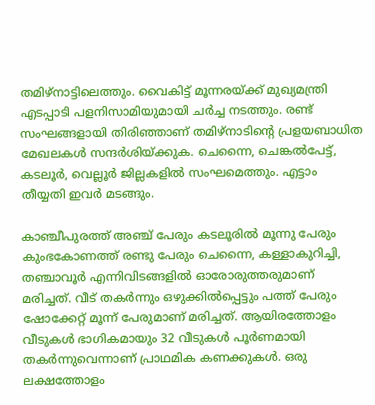തമിഴ്‍നാട്ടിലെത്തും. വൈകിട്ട് മൂന്നരയ്ക്ക് മുഖ്യമന്ത്രി എടപ്പാടി പളനിസാമിയുമായി ചർച്ച നടത്തും. രണ്ട് സംഘങ്ങളായി തിരിഞ്ഞാണ് തമിഴ്‍നാടിന്റെ പ്രളയബാധിത മേഖലകൾ സന്ദർശിയ്ക്കുക. ചെന്നൈ, ചെങ്കൽപേട്ട്, കടലൂർ, വെല്ലൂർ ജില്ലകളിൽ സംഘമെത്തും. എട്ടാം തീയ്യതി ഇവർ മടങ്ങും.

കാഞ്ചീപുരത്ത് അഞ്ച് പേരും കടലൂരിൽ മൂന്നു പേരും കുംഭകോണത്ത് രണ്ടു പേരും ചെന്നൈ, കള്ളാകുറിച്ചി, തഞ്ചാവൂർ എന്നിവിടങ്ങളിൽ ഓരോരുത്തരുമാണ് മരിച്ചത്. വീട് തകര്‍ന്നും ഒഴുക്കില്‍പ്പെട്ടും പത്ത് പേരും ഷോക്കേറ്റ് മൂന്ന് പേരുമാണ് മരിച്ചത്. ആയിരത്തോളം വീടുകള്‍ ഭാഗികമായും 32 വീടുകള്‍ പൂര്‍ണമായി തകര്‍ന്നുവെന്നാണ് പ്രാഥമിക കണക്കുകൾ. ഒരു ലക്ഷത്തോളം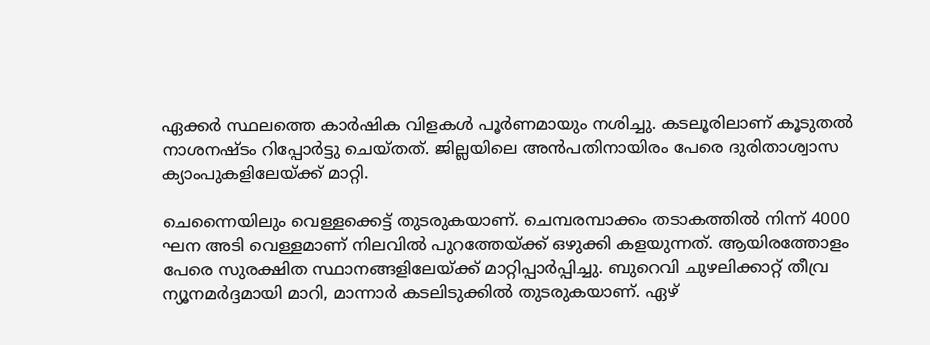ഏക്കർ സ്ഥലത്തെ കാർഷിക വിളകൾ പൂർണമായും നശിച്ചു. കടലൂരിലാണ് കൂടുതൽ നാശനഷ്ടം റിപ്പോർട്ടു ചെയ്തത്. ജില്ലയിലെ അൻപതിനായിരം പേരെ ദുരിതാശ്വാസ ക്യാംപുകളിലേയ്ക്ക് മാറ്റി.

ചെന്നൈയിലും വെള്ളക്കെട്ട് തുടരുകയാണ്. ചെമ്പരമ്പാക്കം തടാകത്തിൽ നിന്ന് 4000 ഘന അടി വെള്ളമാണ് നിലവിൽ പുറത്തേയ്ക്ക് ഒഴുക്കി കളയുന്നത്. ആയിരത്തോളം പേരെ സുരക്ഷിത സ്ഥാനങ്ങളിലേയ്ക്ക് മാറ്റിപ്പാർപ്പിച്ചു. ബുറെവി ചുഴലിക്കാറ്റ് തീവ്ര ന്യൂനമർദ്ദമായി മാറി, മാന്നാർ കടലിടുക്കിൽ തുടരുകയാണ്. ഏഴ്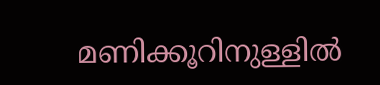മണിക്കൂറിനുള്ളിൽ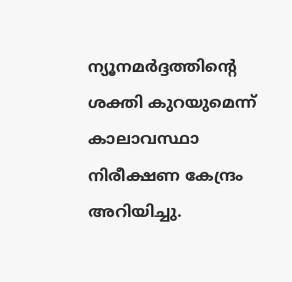ന്യൂനമർദ്ദത്തിന്റെ ശക്തി കുറയുമെന്ന് കാലാവസ്ഥാ നിരീക്ഷണ കേന്ദ്രം അറിയിച്ചു.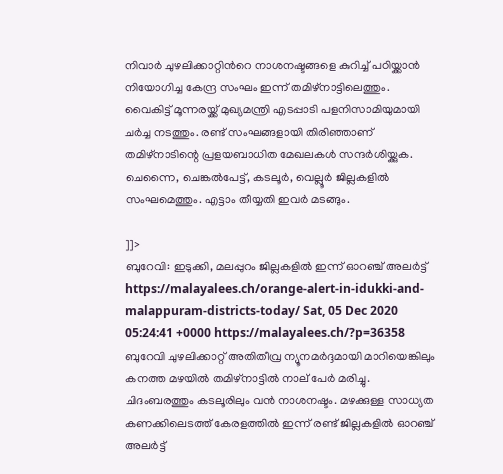നിവാർ ചുഴലിക്കാറ്റിന്‍റെ നാശനഷ്ടങ്ങളെ കുറിച്ച് പഠിയ്ക്കാൻ നിയോഗിച്ച കേന്ദ്ര സംഘം ഇന്ന് തമിഴ്‍നാട്ടിലെത്തും. വൈകിട്ട് മൂന്നരയ്ക്ക് മുഖ്യമന്ത്രി എടപ്പാടി പളനിസാമിയുമായി ചർച്ച നടത്തും. രണ്ട് സംഘങ്ങളായി തിരിഞ്ഞാണ് തമിഴ്‍നാടിന്റെ പ്രളയബാധിത മേഖലകൾ സന്ദർശിയ്ക്കുക. ചെന്നൈ, ചെങ്കൽപേട്ട്, കടലൂർ, വെല്ലൂർ ജില്ലകളിൽ സംഘമെത്തും. എട്ടാം തീയ്യതി ഇവർ മടങ്ങും.

]]>
ബുറേവി: ഇടുക്കി, മലപ്പുറം ജില്ലകളിൽ ഇന്ന് ഓറഞ്ച് അലർട്ട് https://malayalees.ch/orange-alert-in-idukki-and-malappuram-districts-today/ Sat, 05 Dec 2020 05:24:41 +0000 https://malayalees.ch/?p=36358 ബുറേവി ചുഴലിക്കാറ്റ് അതിതീവ്ര ന്യൂനമർദ്ദമായി മാറിയെങ്കിലും കനത്ത മഴയിൽ തമിഴ്‍നാട്ടിൽ നാല് പേർ മരിച്ചു. ചിദംബരത്തും കടലൂരിലും വൻ നാശനഷ്ടം. മഴക്കുള്ള സാധ്യത കണക്കിലെടത്ത് കേരളത്തിൽ ഇന്ന് രണ്ട് ജില്ലകളിൽ ഓറഞ്ച് അലർട്ട്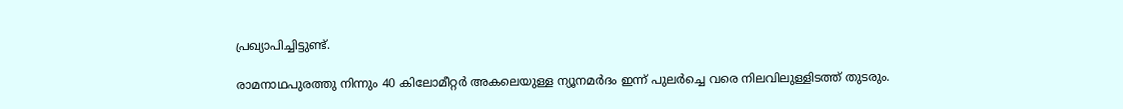പ്രഖ്യാപിച്ചിട്ടുണ്ട്.

രാമനാഥപുരത്തു നിന്നും 40 കിലോമീറ്റർ അകലെയുള്ള ന്യൂനമർദം ഇന്ന് പുലർച്ചെ വരെ നിലവിലുള്ളിടത്ത് തുടരും.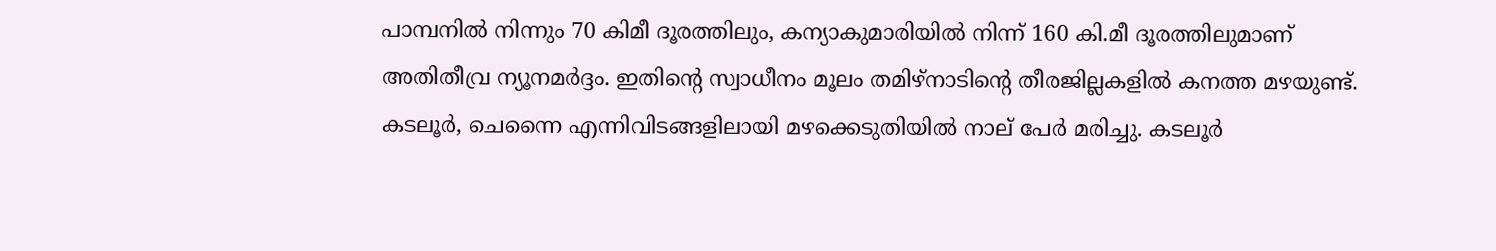പാമ്പനിൽ നിന്നും 70 കിമീ ദൂരത്തിലും, കന്യാകുമാരിയിൽ നിന്ന് 160 കി.മീ ദൂരത്തിലുമാണ് അതിതീവ്ര ന്യൂനമർദ്ദം. ഇതിന്‍റെ സ്വാധീനം മൂലം തമിഴ്‌നാടിന്‍റെ തീരജില്ലകളിൽ കനത്ത മഴയുണ്ട്. കടലൂര്‍, ചെന്നൈ എന്നിവിടങ്ങളിലായി മഴക്കെടുതിയിൽ നാല് പേര്‍ മരിച്ചു. കടലൂര്‍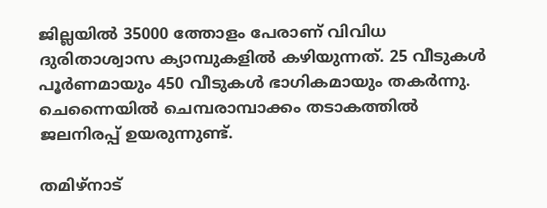ജില്ലയില്‍ 35000 ത്തോളം പേരാണ് വിവിധ ദുരിതാശ്വാസ ക്യാമ്പുകളില്‍ കഴിയുന്നത്. 25 വീടുകള്‍ പൂര്‍ണമായും 450 വീടുകള്‍ ഭാഗികമായും തകര്‍ന്നു. ചെന്നൈയില്‍ ചെമ്പരാമ്പാക്കം തടാകത്തില്‍ ജലനിരപ്പ് ഉയരുന്നുണ്ട്.

തമിഴ്‍നാട്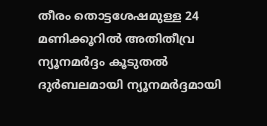തീരം തൊട്ടശേഷമുള്ള 24 മണിക്കൂറിൽ അതിതീവ്ര ന്യൂനമർദ്ദം കൂടുതൽ ദുർബലമായി ന്യൂനമർദ്ദമായി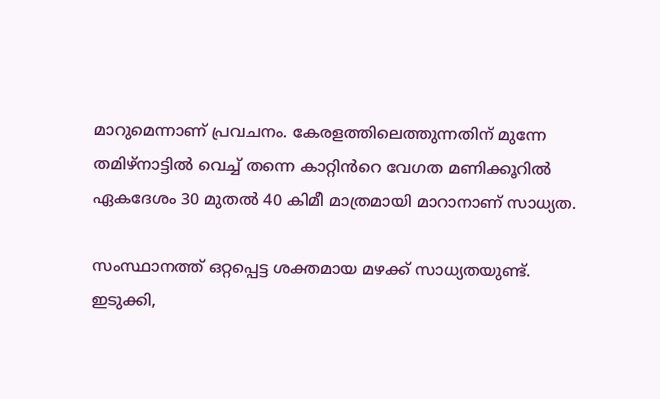മാറുമെന്നാണ് പ്രവചനം. കേരളത്തിലെത്തുന്നതിന് മുന്നേ തമിഴ്‌നാട്ടിൽ വെച്ച് തന്നെ കാറ്റിൻറെ വേഗത മണിക്കൂറിൽ ഏകദേശം 30 മുതൽ 40 കിമീ മാത്രമായി മാറാനാണ് സാധ്യത.

സംസ്ഥാനത്ത് ഒറ്റപ്പെട്ട ശക്തമായ മഴക്ക് സാധ്യതയുണ്ട്. ഇടുക്കി,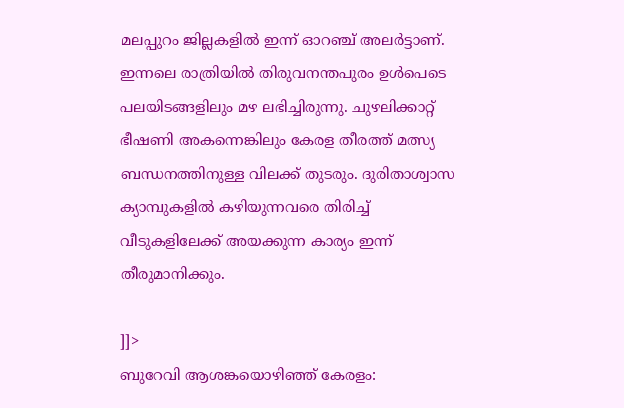മലപ്പുറം ജില്ലകളിൽ ഇന്ന് ഓറഞ്ച് അലർട്ടാണ്. ഇന്നലെ രാത്രിയിൽ തിരുവനന്തപുരം ഉൾപെടെ പലയിടങ്ങളിലും മഴ ലഭിച്ചിരുന്നു. ചുഴലിക്കാറ്റ് ഭീഷണി അകന്നെങ്കിലും കേരള തീരത്ത് മത്സ്യ ബന്ധനത്തിനുള്ള വിലക്ക് തുടരും. ദുരിതാശ്വാസ ക്യാമ്പുകളിൽ കഴിയുന്നവരെ തിരിച്ച് വീടുകളിലേക്ക് അയക്കുന്ന കാര്യം ഇന്ന് തീരുമാനിക്കും.

]]>
ബുറേവി ആശങ്കയൊഴിഞ്ഞ് കേരളം: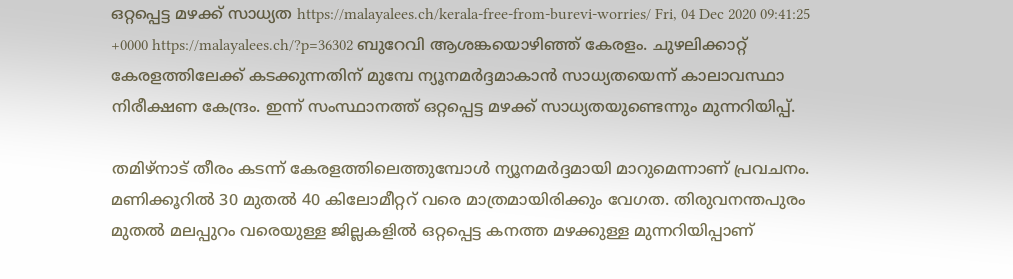ഒറ്റപ്പെട്ട മഴക്ക് സാധ്യത https://malayalees.ch/kerala-free-from-burevi-worries/ Fri, 04 Dec 2020 09:41:25 +0000 https://malayalees.ch/?p=36302 ബുറേവി ആശങ്കയൊഴിഞ്ഞ് കേരളം. ചുഴലിക്കാറ്റ് കേരളത്തിലേക്ക് കടക്കുന്നതിന് മുമ്പേ ന്യൂനമർദ്ദമാകാൻ സാധ്യതയെന്ന് കാലാവസ്ഥാ നിരീക്ഷണ കേന്ദ്രം. ഇന്ന് സംസ്ഥാനത്ത് ഒറ്റപ്പെട്ട മഴക്ക് സാധ്യതയുണ്ടെന്നും മുന്നറിയിപ്പ്.

തമിഴ്‍നാട് തീരം കടന്ന് കേരളത്തിലെത്തുമ്പോള്‍ ന്യൂനമര്‍ദ്ദമായി മാറുമെന്നാണ് പ്രവചനം. മണിക്കൂറില്‍ 30 മുതല്‍ 40 കിലോമീറ്ററ്‍ വരെ മാത്രമായിരിക്കും വേഗത. തിരുവനന്തപുരം മുതല്‍ മലപ്പുറം വരെയുള്ള ജില്ലകളില്‍ ഒറ്റപ്പെട്ട കനത്ത മഴക്കുള്ള മുന്നറിയിപ്പാണ്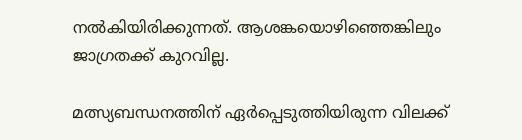നല്‍കിയിരിക്കുന്നത്. ആശങ്കയൊഴിഞ്ഞെങ്കിലും ജാഗ്രതക്ക് കുറവില്ല.

മത്സ്യബന്ധനത്തിന് ഏര്‍പ്പെടുത്തിയിരുന്ന വിലക്ക്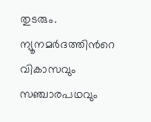തുടരും. ന്യൂനമര്‍ദത്തിന്‍റെ വികാസവും സഞ്ചാരപഥവും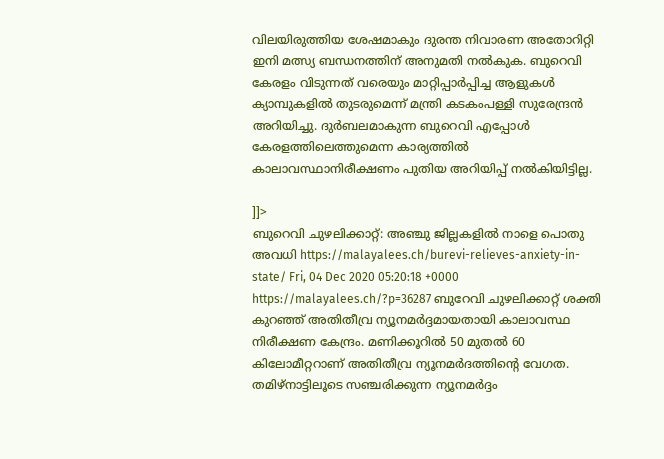വിലയിരുത്തിയ ശേഷമാകും ദുരന്ത നിവാരണ അതോറിറ്റി ഇനി മത്സ്യ ബന്ധനത്തിന് അനുമതി നല്‍കുക. ബുറെവി കേരളം വിടുന്നത് വരെയും മാറ്റിപ്പാര്‍പ്പിച്ച ആളുകള്‍ ക്യാമ്പുകളില്‍ തുടരുമെന്ന് മന്ത്രി കടകംപള്ളി സുരേന്ദ്രന്‍ അറിയിച്ചു. ദുര്‍ബലമാകുന്ന ബുറെവി എപ്പോള്‍ കേരളത്തിലെത്തുമെന്ന കാര്യത്തില്‍ കാലാവസ്ഥാനിരീക്ഷണം പുതിയ അറിയിപ്പ് നല്‍കിയിട്ടില്ല.

]]>
ബുറെവി ചുഴലിക്കാറ്റ്: അഞ്ചു ജില്ലകളിൽ നാളെ പൊതു അവധി https://malayalees.ch/burevi-relieves-anxiety-in-state/ Fri, 04 Dec 2020 05:20:18 +0000 https://malayalees.ch/?p=36287 ബുറേവി ചുഴലിക്കാറ്റ് ശക്തി കുറഞ്ഞ് അതിതീവ്ര ന്യൂനമർദ്ദമായതായി കാലാവസ്ഥ നിരീക്ഷണ കേന്ദ്രം. മണിക്കൂറിൽ 50 മുതൽ 60 കിലോമീറ്ററാണ് അതിതീവ്ര ന്യൂനമർദത്തിന്‍റെ വേഗത. തമിഴ്‍നാട്ടിലൂടെ സഞ്ചരിക്കുന്ന ന്യൂനമർദ്ദം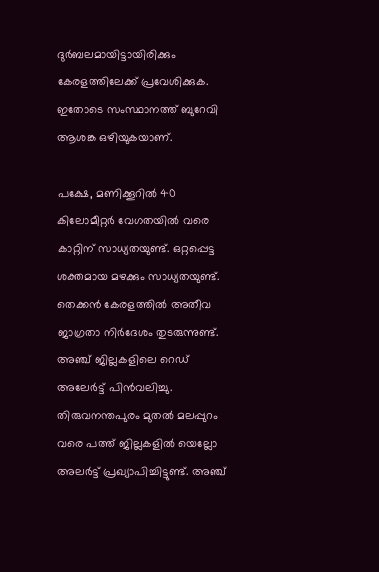ദുർബലമായിട്ടായിരിക്കും കേരളത്തിലേക്ക് പ്രവേശിക്കുക. ഇതോടെ സംസ്ഥാനത്ത് ബുറേവി ആശങ്ക ഒഴിയുകയാണ്.

പക്ഷേ, മണിക്കൂറിൽ 40 കിലോമീറ്റർ വേഗതയിൽ വരെ കാറ്റിന് സാധ്യതയുണ്ട്. ഒറ്റപ്പെട്ട ശക്തമായ മഴക്കും സാധ്യതയുണ്ട്. തെക്കൻ കേരളത്തിൽ അതീവ ജാഗ്രതാ നിർദേശം തുടരുന്നുണ്ട്. അഞ്ച് ജില്ലകളിലെ റെഡ് അലേർട്ട് പിന്‍വലിച്ചു. തിരുവനന്തപുരം മുതൽ മലപ്പുറം വരെ പത്ത് ജില്ലകളിൽ യെല്ലോ അലർട്ട് പ്രഖ്യാപിച്ചിട്ടുണ്ട്. അഞ്ച്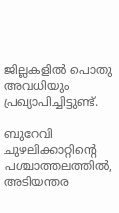ജില്ലകളിൽ പൊതു അവധിയും പ്രഖ്യാപിച്ചിട്ടുണ്ട്.

ബുറേവി ചുഴലിക്കാറ്റിന്‍റെ പശ്ചാത്തലത്തിൽ, അടിയന്തര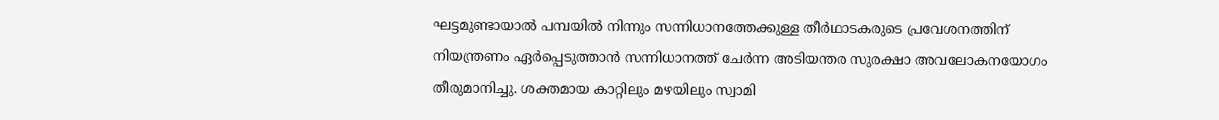ഘട്ടമുണ്ടായാൽ പമ്പയില്‍ നിന്നും സന്നിധാനത്തേക്കുള്ള തീര്‍ഥാടകരുടെ പ്രവേശനത്തിന് നിയന്ത്രണം ഏര്‍പ്പെടുത്താൻ സന്നിധാനത്ത് ചേർന്ന അടിയന്തര സുരക്ഷാ അവലോകനയോഗം തീരുമാനിച്ചു. ശക്തമായ കാറ്റിലും മഴയിലും സ്വാമി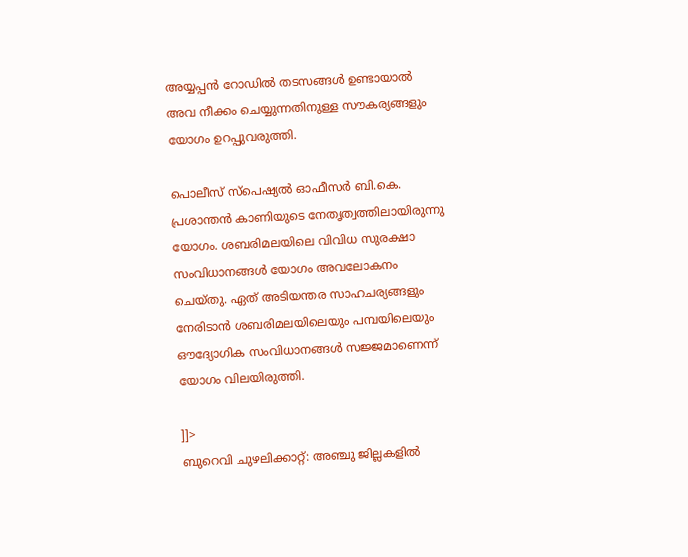അയ്യപ്പന്‍ റോഡില്‍ തടസങ്ങള്‍ ഉണ്ടായാല്‍ അവ നീക്കം ചെയ്യുന്നതിനുള്ള സൗകര്യങ്ങളും യോഗം ഉറപ്പുവരുത്തി.

പൊലീസ് സ്പെഷ്യൽ ഓഫീസര്‍ ബി.കെ. പ്രശാന്തന്‍ കാണിയുടെ നേതൃത്വത്തിലായിരുന്നു യോഗം. ശബരിമലയിലെ വിവിധ സുരക്ഷാ സംവിധാനങ്ങള്‍ യോഗം അവലോകനം ചെയ്തു. ഏത് അടിയന്തര സാഹചര്യങ്ങളും നേരിടാന്‍ ശബരിമലയിലെയും പമ്പയിലെയും ഔദ്യോഗിക സംവിധാനങ്ങള്‍ സജ്ജമാണെന്ന് യോഗം വിലയിരുത്തി.

]]>
ബുറെവി ചുഴലിക്കാറ്റ്: അഞ്ചു ജില്ലകളിൽ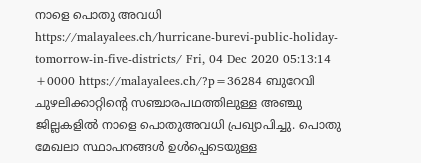നാളെ പൊതു അവധി https://malayalees.ch/hurricane-burevi-public-holiday-tomorrow-in-five-districts/ Fri, 04 Dec 2020 05:13:14 +0000 https://malayalees.ch/?p=36284 ബുറേവി ചുഴലിക്കാറ്റിന്റെ സഞ്ചാരപഥത്തിലുള്ള അഞ്ചു ജില്ലകളിൽ നാളെ പൊതുഅവധി പ്രഖ്യാപിച്ചു. പൊതു മേഖലാ സ്ഥാപനങ്ങൾ ഉൾപ്പെടെയുള്ള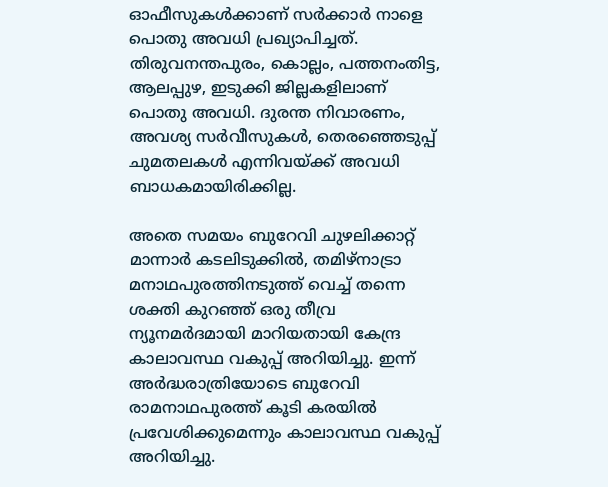ഓഫീസുകൾക്കാണ് സർക്കാർ നാളെ പൊതു അവധി പ്രഖ്യാപിച്ചത്. തിരുവനന്തപുരം, കൊല്ലം, പത്തനംതിട്ട, ആലപ്പുഴ, ഇടുക്കി ജില്ലകളിലാണ് പൊതു അവധി. ദുരന്ത നിവാരണം, അവശ്യ സർവീസുകൾ, തെരഞ്ഞെടുപ്പ് ചുമതലകൾ എന്നിവയ്ക്ക് അവധി ബാധകമായിരിക്കില്ല.

അതെ സമയം ബുറേവി ചുഴലിക്കാറ്റ് മാന്നാർ കടലിടുക്കിൽ, തമിഴ്നാട്രാ മനാഥപുരത്തിനടുത്ത് വെച്ച് തന്നെ ശക്തി കുറഞ്ഞ് ഒരു തീവ്ര ന്യൂനമർദമായി മാറിയതായി കേന്ദ്ര കാലാവസ്ഥ വകുപ്പ് അറിയിച്ചു. ഇന്ന് അർദ്ധരാത്രിയോടെ ബുറേവി രാമനാഥപുരത്ത് കൂടി കരയിൽ പ്രവേശിക്കുമെന്നും കാലാവസ്ഥ വകുപ്പ് അറിയിച്ചു.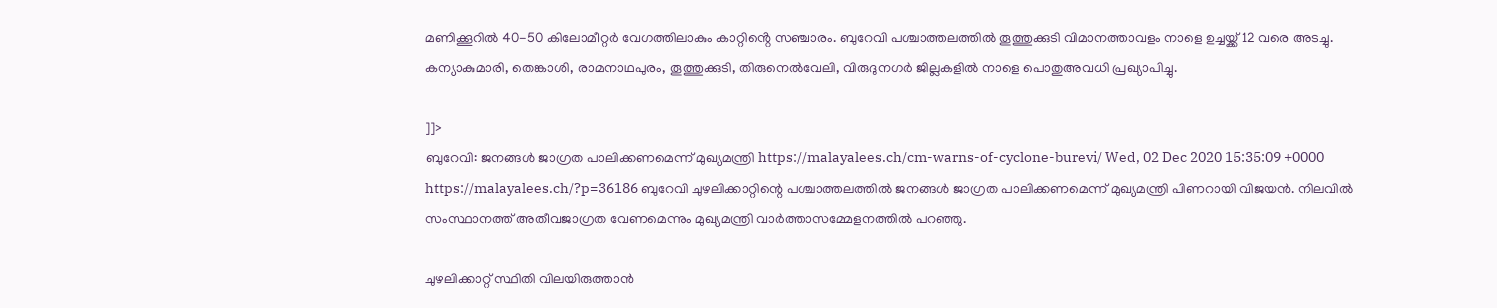മണിക്കൂറിൽ 40-50 കിലോമീറ്റർ വേഗത്തിലാകും കാറ്റിൻ്റെ സഞ്ചാരം. ബുറേവി പശ്ചാത്തലത്തില്‍ തൂത്തുക്കുടി വിമാനത്താവളം നാളെ ഉച്ചയ്ക്ക് 12 വരെ അടച്ചു. കന്യാകുമാരി, തെങ്കാശി, രാമനാഥപുരം, തൂത്തുക്കുടി, തിരുനെൽവേലി, വിരുദുനഗർ ജില്ലകളിൽ നാളെ പൊതുഅവധി പ്രഖ്യാപിച്ചു.

]]>
ബുറേവി: ജനങ്ങൾ ജാഗ്രത പാലിക്കണമെന്ന് മുഖ്യമന്ത്രി https://malayalees.ch/cm-warns-of-cyclone-burevi/ Wed, 02 Dec 2020 15:35:09 +0000 https://malayalees.ch/?p=36186 ബുറേവി ചുഴലിക്കാറ്റിന്റെ പശ്ചാത്തലത്തിൽ ജനങ്ങൾ ജാഗ്രത പാലിക്കണമെന്ന് മുഖ്യമന്ത്രി പിണറായി വിജയൻ. നിലവിൽ സംസ്ഥാനത്ത് അതീവജാഗ്രത വേണമെന്നും മുഖ്യമന്ത്രി വാർത്താസമ്മേളനത്തിൽ പറഞ്ഞു.

ചുഴലിക്കാറ്റ് സ്ഥിതി വിലയിരുത്താൻ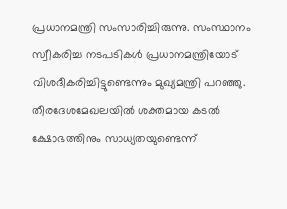പ്രധാനമന്ത്രി സംസാരിച്ചിരുന്നു. സംസ്ഥാനം സ്വീകരിച്ച നടപടികൾ പ്രധാനമന്ത്രിയോട് വിശദീകരിച്ചിട്ടുണ്ടെന്നും മുഖ്യമന്ത്രി പറഞ്ഞു. തീരദേശമേഖലയിൽ ശക്തമായ കടൽ ക്ഷോഭത്തിനും സാധ്യതയുണ്ടെന്ന്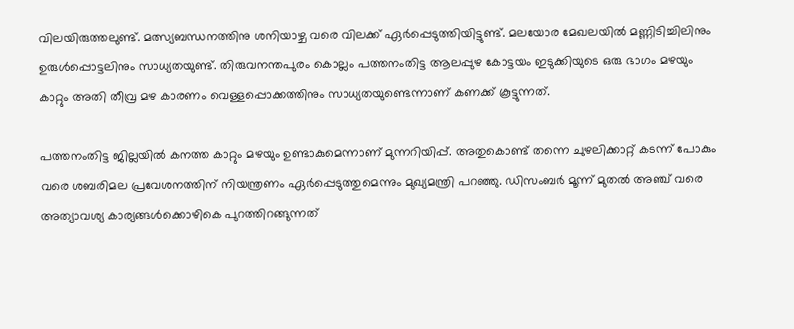വിലയിരുത്തലുണ്ട്. മത്സ്യബന്ധനത്തിനു ശനിയാഴ്ച വരെ വിലക്ക് ഏര്‍പ്പെടുത്തിയിട്ടുണ്ട്. മലയോര മേഖലയിൽ മണ്ണിടിച്ചിലിനും ഉരുൾപ്പൊട്ടലിനും സാധ്യതയുണ്ട്. തിരുവനന്തപുരം കൊല്ലം പത്തനംതിട്ട ആലപ്പുഴ കോട്ടയം ഇടുക്കിയുടെ ഒരു ഭാഗം മഴയും കാറ്റും അതി തീവ്ര മഴ കാരണം വെള്ളപ്പൊക്കത്തിനും സാധ്യതയുണ്ടെന്നാണ് കണക്ക് കൂട്ടുന്നത്.

പത്തനംതിട്ട ജില്ലയിൽ കനത്ത കാറ്റും മഴയും ഉണ്ടാകുമെന്നാണ് മുന്നറിയിപ്പ്. അതുകൊണ്ട് തന്നെ ചുഴലിക്കാറ്റ് കടന്ന് പോകും വരെ ശബരിമല പ്രവേശനത്തിന് നിയന്ത്രണം ഏര്‍പ്പെടുത്തുമെന്നും മുഖ്യമന്ത്രി പറഞ്ഞു. ഡിസംബര്‍ മൂന്ന് മുതല്‍ അഞ്ച് വരെ അത്യാവശ്യ കാര്യങ്ങള്‍ക്കൊഴികെ പുറത്തിറങ്ങുന്നത്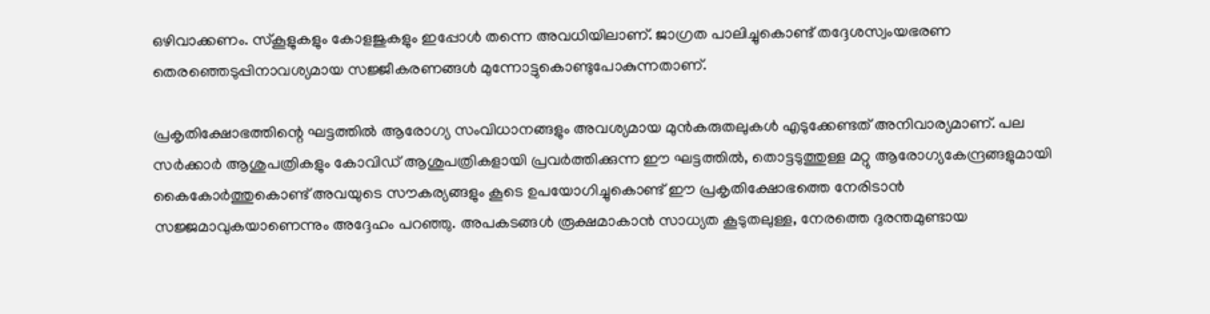ഒഴിവാക്കണം. സ്കൂളുകളും കോളജുകളും ഇപ്പോള്‍ തന്നെ അവധിയിലാണ്. ജാഗ്രത പാലിച്ചുകൊണ്ട് തദ്ദേശസ്വംയഭരണ തെരഞ്ഞെടുപ്പിനാവശ്യമായ സജ്ജീകരണങ്ങള്‍ മുന്നോട്ടുകൊണ്ടുപോകുന്നതാണ്.

പ്രകൃതിക്ഷോഭത്തിന്റെ ഘട്ടത്തില്‍ ആരോഗ്യ സംവിധാനങ്ങളും അവശ്യമായ മുന്‍കരുതലുകള്‍ എടുക്കേണ്ടത് അനിവാര്യമാണ്. പല സര്‍ക്കാര്‍ ആശുപത്രികളും കോവിഡ് ആശുപത്രികളായി പ്രവര്‍ത്തിക്കുന്ന ഈ ഘട്ടത്തില്‍, തൊട്ടടുത്തുള്ള മറ്റു ആരോഗ്യകേന്ദ്രങ്ങളുമായി കൈകോര്‍ത്തുകൊണ്ട് അവയുടെ സൗകര്യങ്ങളും കൂടെ ഉപയോഗിച്ചുകൊണ്ട് ഈ പ്രകൃതിക്ഷോഭത്തെ നേരിടാന്‍ സജ്ജമാവുകയാണെന്നും അദ്ദേഹം പറഞ്ഞു. അപകടങ്ങള്‍ രൂക്ഷമാകാന്‍ സാധ്യത കൂടുതലുള്ള, നേരത്തെ ദുരന്തമുണ്ടായ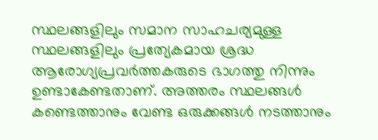സ്ഥലങ്ങളിലും സമാന സാഹചര്യമുള്ള സ്ഥലങ്ങളിലും പ്രത്യേകമായ ശ്രദ്ധ ആരോഗ്യപ്രവര്‍ത്തകരുടെ ഭാഗത്തു നിന്നും ഉണ്ടാകേണ്ടതാണ്. അത്തരം സ്ഥലങ്ങള്‍ കണ്ടെത്താനും വേണ്ട ഒരുക്കങ്ങള്‍ നടത്താനും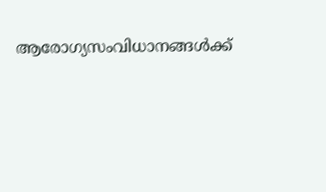ആരോഗ്യസംവിധാനങ്ങള്‍ക്ക്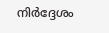നിര്‍ദ്ദേശം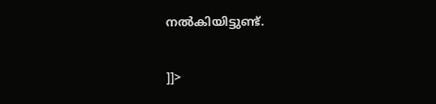നല്‍കിയിട്ടുണ്ട്.

]]>